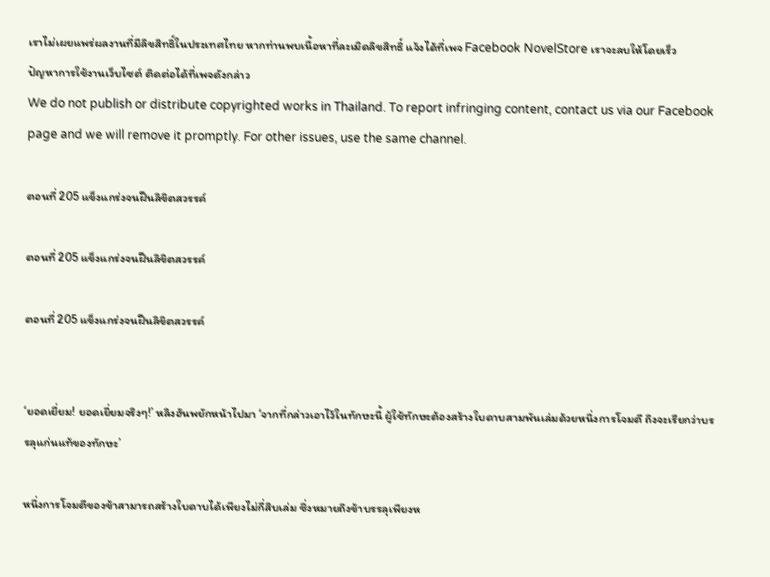เราไม่เผยแพร่ผลงานที่มีลิขสิทธิ์ในประเทศไทย หากท่านพบเนื้อหาที่ละเมิดลิขสิทธิ์ แจ้งได้ที่เพจ Facebook NovelStore เราจะลบให้โดยเร็ว
ปัญหาการใช้งานเว็บไซต์ ติดต่อได้ที่เพจดังกล่าว
We do not publish or distribute copyrighted works in Thailand. To report infringing content, contact us via our Facebook page and we will remove it promptly. For other issues, use the same channel.

ตอนที่ 205 แข็งแกร่งจนฝืนลิขิตสวรรค์

ตอนที่ 205 แข็งแกร่งจนฝืนลิขิตสวรรค์

ตอนที่ 205 แข็งแกร่งจนฝืนลิขิตสวรรค์


‘ยอดเยี่ยม! ยอดเยี่ยมจริงๆ!’ หลิงฮันพยักหน้าไปมา ‘จากที่กล่าวเอาไว้ในทักษะนี้ ผู้ใช้ทักษะต้องสร้างใบดาบสามพันเล่มด้วยหนึ่งการโจมตี ถึงจะเรียกว่าบรรลุแก่นแท้ของทักษะ’

หนึ่งการโจมตีของข้าสามารถสร้างใบดาบได้เพียงไม่กี่สิบเล่ม ซึ่งหมายถึงข้าบรรลุเพียงห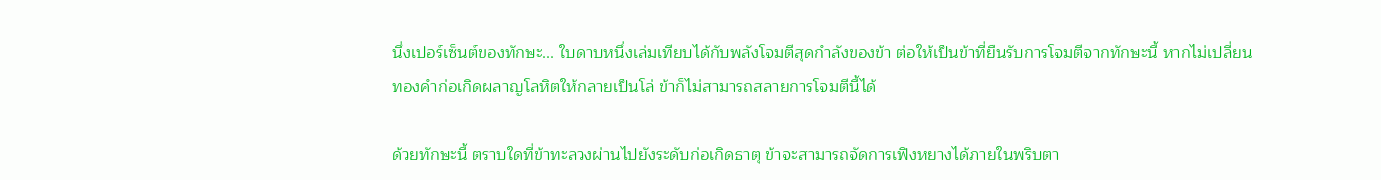นึ่งเปอร์เซ็นต์ของทักษะ... ใบดาบหนึ่งเล่มเทียบได้กับพลังโจมตีสุดกำลังของข้า ต่อให้เป็นข้าที่ยืนรับการโจมตีจากทักษะนี้ หากไม่เปลี่ยนทองคำก่อเกิดผลาญโลหิตให้กลายเป็นโล่ ข้าก็ไม่สามารถสลายการโจมตีนี้ได้

ด้วยทักษะนี้ ตราบใดที่ข้าทะลวงผ่านไปยังระดับก่อเกิดธาตุ ข้าจะสามารถจัดการเฟิงหยางได้ภายในพริบตา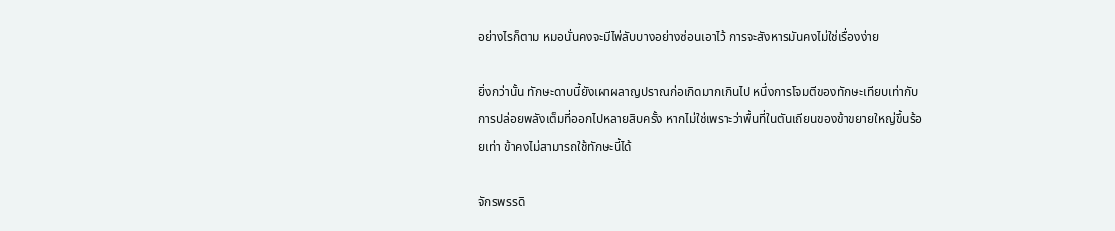อย่างไรก็ตาม หมอนั่นคงจะมีไพ่ลับบางอย่างซ่อนเอาไว้ การจะสังหารมันคงไม่ใช่เรื่องง่าย

ยิ่งกว่านั้น ทักษะดาบนี้ยังเผาผลาญปราณก่อเกิดมากเกินไป หนึ่งการโจมตีของทักษะเทียบเท่ากับการปล่อยพลังเต็มที่ออกไปหลายสิบครั้ง หากไม่ใช่เพราะว่าพื้นที่ในตันเถียนของข้าขยายใหญ่ขึ้นร้อยเท่า ข้าคงไม่สามารถใช้ทักษะนี้ได้

จักรพรรดิ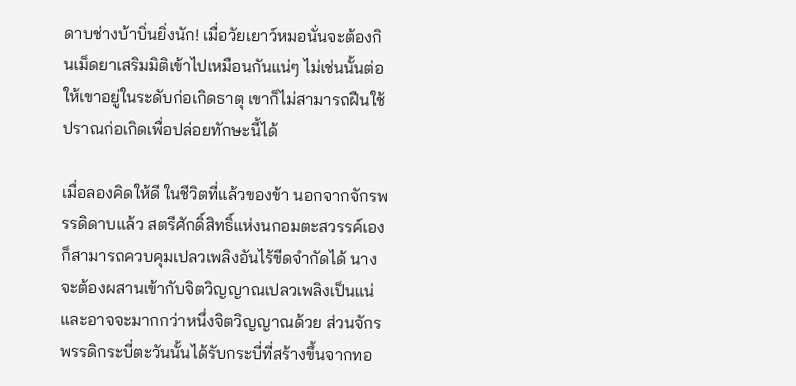ดาบช่างบ้าบิ่นยิ่งนัก! เมื่อวัยเยาว์หมอนั่นจะต้องกินเม็ดยาเสริมมิติเข้าไปเหมือนกันแน่ๆ ไม่เช่นนั้นต่อให้เขาอยู่ในระดับก่อเกิดธาตุ เขาก็ไม่สามารถฝืนใช้ปราณก่อเกิดเพื่อปล่อยทักษะนี้ได้

เมื่อลองคิดให้ดี ในชีวิตที่แล้วของข้า นอกจากจักรพรรดิดาบแล้ว สตรีศักดิ์สิทธิ์แห่งนกอมตะสวรรค์เองก็สามารถควบคุมเปลวเพลิงอันไร้ขีดจำกัดได้ นางจะต้องผสานเข้ากับจิตวิญญาณเปลวเพลิงเป็นแน่ และอาจจะมากกว่าหนึ่งจิตวิญญาณด้วย ส่วนจักรพรรดิกระบี่ตะวันนั้นได้รับกระบี่ที่สร้างขึ้นจากทอ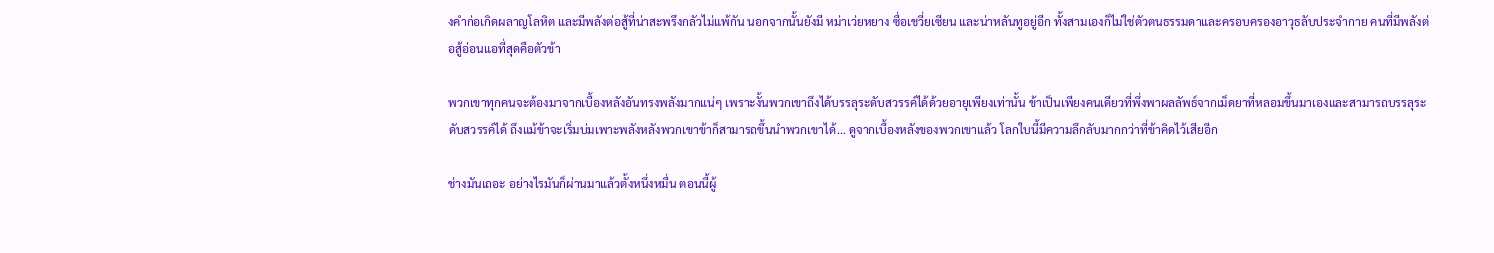งคำก่อเกิดผลาญโลหิต และมีพลังต่อสู้ที่น่าสะพรึงกลัวไม่แพ้กัน นอกจากนั้นยังมี หม่าเว่ยหยาง ซื่อเชวี่ยเซียน และน่าหลันทูอยู่อีก ทั้งสามเองก็ไม่ใช่ตัวตนธรรมดาและครอบครองอาวุธลับประจำกาย คนที่มีพลังต่อสู้อ่อนแอที่สุดคือตัวข้า

พวกเขาทุกคนจะต้องมาจากเบื้องหลังอันทรงพลังมากแน่ๆ เพราะงั้นพวกเขาถึงได้บรรลุระดับสวรรค์ได้ด้วยอายุเพียงเท่านั้น ข้าเป็นเพียงคนเดียวที่พึ่งพาผลลัพธ์จากเม็ดยาที่หลอมขึ้นมาเองและสามารถบรรลุระดับสวรรค์ได้ ถึงแม้ข้าจะเริ่มบ่มเพาะพลังหลังพวกเขาข้าก็สามารถขึ้นนำพวกเขาได้... ดูจากเบื้องหลังของพวกเขาแล้ว โลกใบนี้มีความลึกลับมากกว่าที่ข้าคิดไว้เสียอีก

ช่างมันเถอะ อย่างไรมันก็ผ่านมาแล้วตั้งหนึ่งหมื่น ตอนนี้ผู้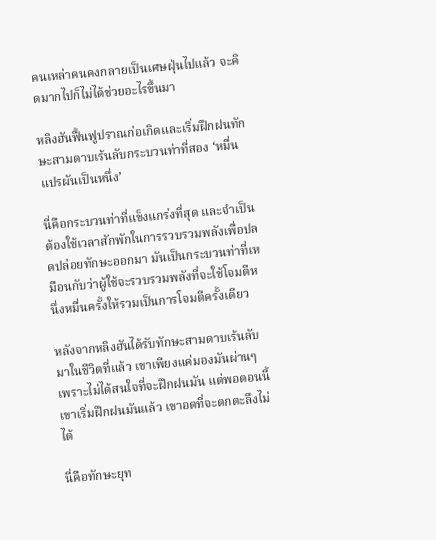คนเหล่าคนคงกลายเป็นเศษฝุ่นไปแล้ว จะคิดมากไปก็ไม่ได้ช่วยอะไรขึ้นมา

หลิงฮันฟื้นฟูปราณก่อเกิดและเริ่มฝึกฝนทักษะสามดาบเร้นลับกระบวนท่าที่สอง ‘หมื่นแปรผันเป็นหนึ่ง’

นี่คือกระบวนท่าที่แข็งแกร่งที่สุด และจำเป็นต้องใช้เวลาสักพักในการรวบรวมพลังเพื่อปลดปล่อยทักษะออกมา มันเป็นกระบวนท่าที่เหมือนกับว่าผู้ใช้จะรวบรวมพลังที่จะใช้โจมตีหนึ่งหมื่นครั้งให้รวมเป็นการโจมตีครั้งเดียว

หลังจากหลิงฮันได้รับทักษะสามดาบเร้นลับมาในชีวิตที่แล้ว เขาเพียงแค่มองมันผ่านๆเพราะไม่ได้สนใจที่จะฝึกฝนมัน แต่พอตอนนี้เขาเริ่มฝึกฝนมันแล้ว เขาอดที่จะตกตะลึงไม่ได้

นี่คือทักษะยุท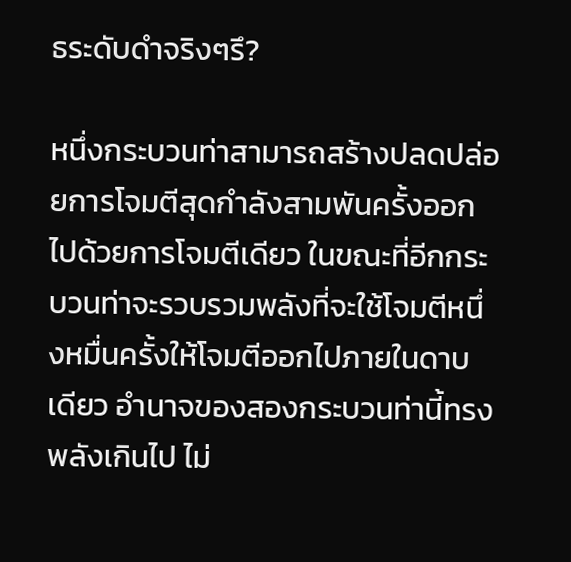ธระดับดำจริงๆรึ?

หนึ่งกระบวนท่าสามารถสร้างปลดปล่อยการโจมตีสุดกำลังสามพันครั้งออกไปด้วยการโจมตีเดียว ในขณะที่อีกกระบวนท่าจะรวบรวมพลังที่จะใช้โจมตีหนึ่งหมื่นครั้งให้โจมตีออกไปภายในดาบเดียว อำนาจของสองกระบวนท่านี้ทรงพลังเกินไป ไม่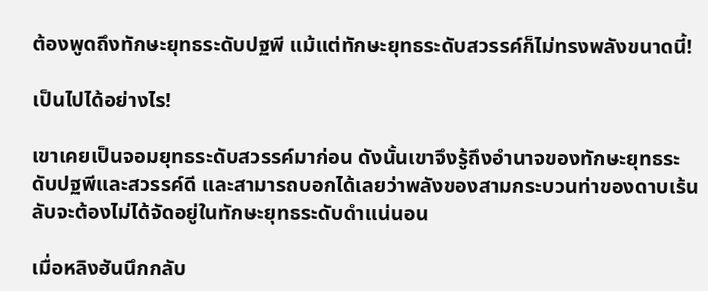ต้องพูดถึงทักษะยุทธระดับปฐพี แม้แต่ทักษะยุทธระดับสวรรค์ก็ไม่ทรงพลังขนาดนี้!

เป็นไปได้อย่างไร!

เขาเคยเป็นจอมยุทธระดับสวรรค์มาก่อน ดังนั้นเขาจึงรู้ถึงอำนาจของทักษะยุทธระดับปฐพีและสวรรค์ดี และสามารถบอกได้เลยว่าพลังของสามกระบวนท่าของดาบเร้นลับจะต้องไม่ได้จัดอยู่ในทักษะยุทธระดับดำแน่นอน

เมื่อหลิงฮันนึกกลับ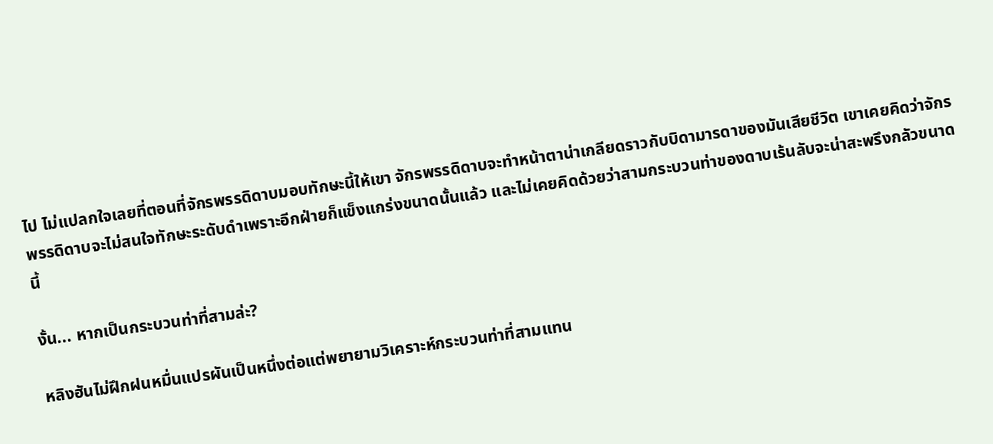ไป ไม่แปลกใจเลยที่ตอนที่จักรพรรดิดาบมอบทักษะนี้ให้เขา จักรพรรดิดาบจะทำหน้าตาน่าเกลียดราวกับบิดามารดาของมันเสียชีวิต เขาเคยคิดว่าจักรพรรดิดาบจะไม่สนใจทักษะระดับดำเพราะอีกฝ่ายก็แข็งแกร่งขนาดนั้นแล้ว และไม่เคยคิดด้วยว่าสามกระบวนท่าของดาบเร้นลับจะน่าสะพรึงกลัวขนาดนี้

งั้น... หากเป็นกระบวนท่าที่สามล่ะ?

หลิงฮันไม่ฝึกฝนหมื่นแปรผันเป็นหนึ่งต่อแต่พยายามวิเคราะห์กระบวนท่าที่สามแทน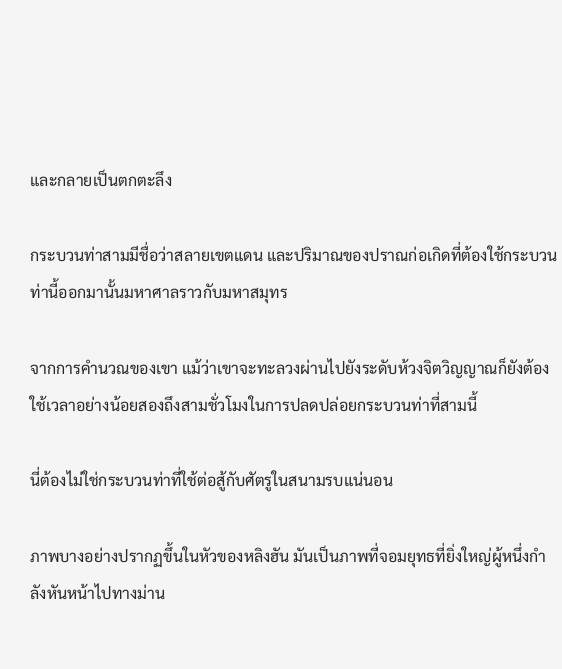และกลายเป็นตกตะลึง

กระบวนท่าสามมีชื่อว่าสลายเขตแดน และปริมาณของปราณก่อเกิดที่ต้องใช้กระบวนท่านี้ออกมานั้นมหาศาลราวกับมหาสมุทร

จากการคำนวณของเขา แม้ว่าเขาจะทะลวงผ่านไปยังระดับห้วงจิตวิญญาณก็ยังต้องใช้เวลาอย่างน้อยสองถึงสามชั่วโมงในการปลดปล่อยกระบวนท่าที่สามนี้

นี่ต้องไม่ใช่กระบวนท่าที่ใช้ต่อสู้กับศัตรูในสนามรบแน่นอน

ภาพบางอย่างปรากฏขึ้นในหัวของหลิงฮัน มันเป็นภาพที่จอมยุทธที่ยิ่งใหญ่ผู้หนึ่งกำลังหันหน้าไปทางม่าน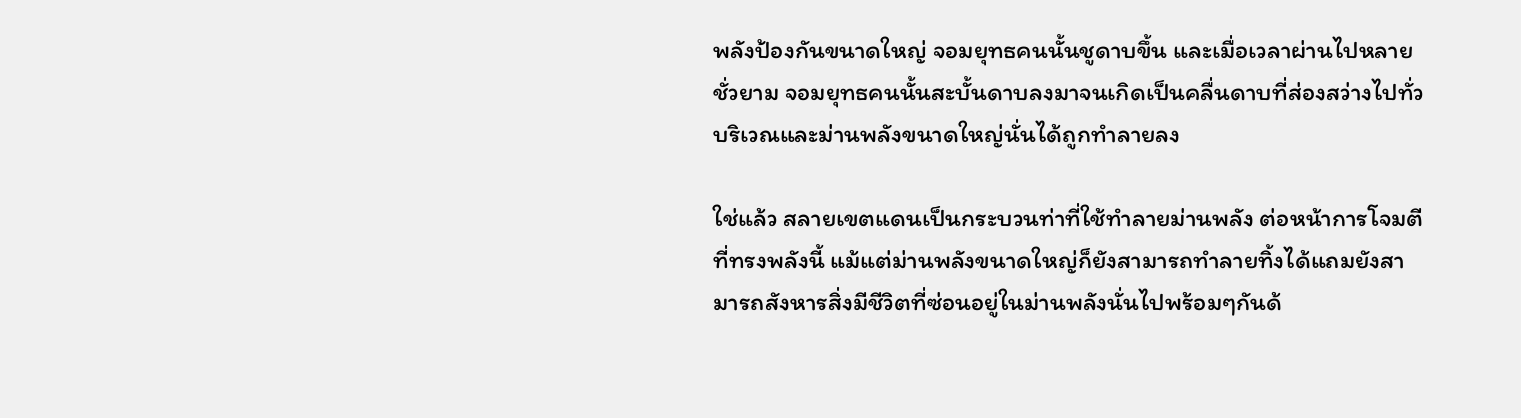พลังป้องกันขนาดใหญ่ จอมยุทธคนนั้นชูดาบขึ้น และเมื่อเวลาผ่านไปหลายชั่วยาม จอมยุทธคนนั้นสะบั้นดาบลงมาจนเกิดเป็นคลื่นดาบที่ส่องสว่างไปทั่วบริเวณและม่านพลังขนาดใหญ่นั่นได้ถูกทำลายลง

ใช่แล้ว สลายเขตแดนเป็นกระบวนท่าที่ใช้ทำลายม่านพลัง ต่อหน้าการโจมตีที่ทรงพลังนี้ แม้แต่ม่านพลังขนาดใหญ่ก็ยังสามารถทำลายทิ้งได้แถมยังสามารถสังหารสิ่งมีชีวิตที่ซ่อนอยู่ในม่านพลังนั่นไปพร้อมๆกันด้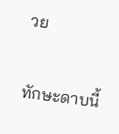วย

ทักษะดาบนี้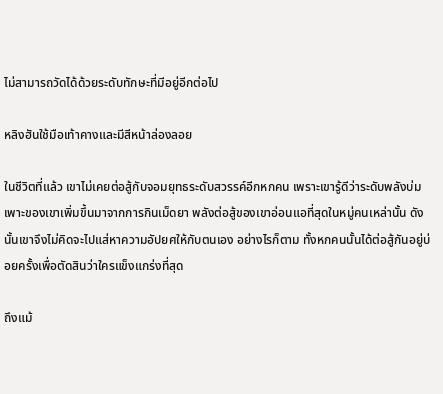ไม่สามารถวัดได้ด้วยระดับทักษะที่มีอยู่อีกต่อไป

หลิงฮันใช้มือเท้าคางและมีสีหน้าล่องลอย

ในชีวิตที่แล้ว เขาไม่เคยต่อสู้กับจอมยุทธระดับสวรรค์อีกหกคน เพราะเขารู้ดีว่าระดับพลังบ่มเพาะของเขาเพิ่มขึ้นมาจากการกินเม็ดยา พลังต่อสู้ของเขาอ่อนแอที่สุดในหมู่คนเหล่านั้น ดังนั้นเขาจึงไม่คิดจะไปแส่หาความอัปยศให้กับตนเอง อย่างไรก็ตาม ทั้งหกคนนั้นได้ต่อสู้กันอยู่บ่อยครั้งเพื่อตัดสินว่าใครแข็งแกร่งที่สุด

ถึงแม้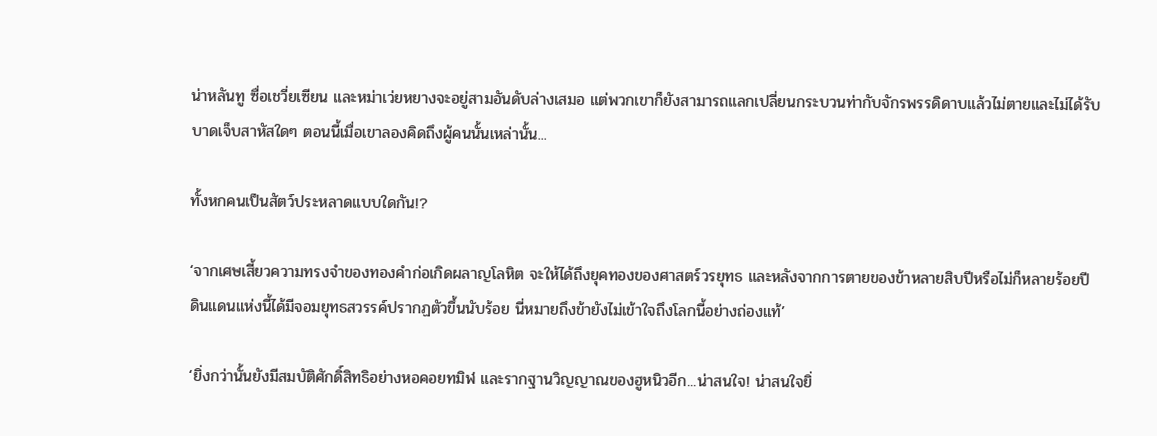น่าหลันทู ซื่อเชวี่ยเซียน และหม่าเว่ยหยางจะอยู่สามอันดับล่างเสมอ แต่พวกเขาก็ยังสามารถแลกเปลี่ยนกระบวนท่ากับจักรพรรดิดาบแล้วไม่ตายและไม่ได้รับบาดเจ็บสาหัสใดๆ ตอนนี้เมื่อเขาลองคิดถึงผู้คนนั้นเหล่านั้น...

ทั้งหกคนเป็นสัตว์ประหลาดแบบใดกัน!?

‘จากเศษเสี้ยวความทรงจำของทองคำก่อเกิดผลาญโลหิต จะให้ได้ถึงยุคทองของศาสตร์วรยุทธ และหลังจากการตายของข้าหลายสิบปีหรือไม่ก็หลายร้อยปี ดินแดนแห่งนี้ได้มีจอมยุทธสวรรค์ปรากฏตัวขึ้นนับร้อย นี่หมายถึงข้ายังไม่เข้าใจถึงโลกนี้อย่างถ่องแท้’

‘ยิ่งกว่านั้นยังมีสมบัติศักดิ์สิทธิอย่างหอคอยทมิฬ และรากฐานวิญญาณของฮูหนิวอีก...น่าสนใจ! น่าสนใจยิ่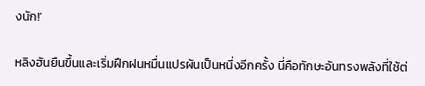งนัก!’

หลิงฮันยืนขึ้นและเริ่มฝึกฝนหมื่นแปรผันเป็นหนึ่งอีกครั้ง นี่คือทักษะอันทรงพลังที่ใช้ต่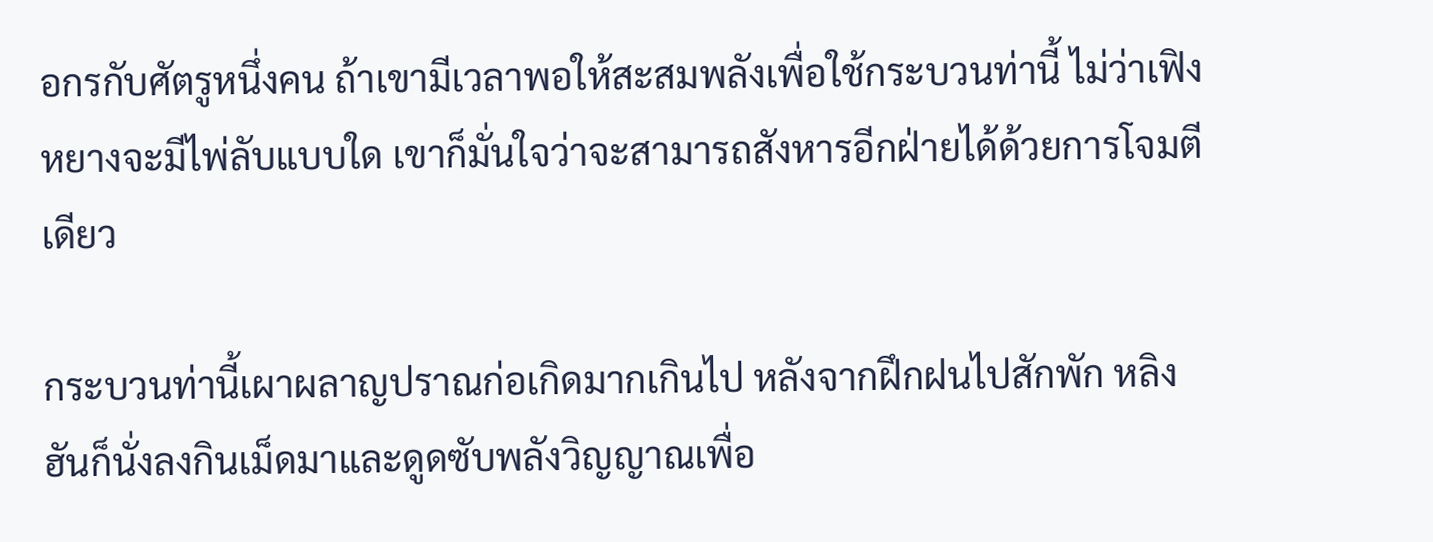อกรกับศัตรูหนึ่งคน ถ้าเขามีเวลาพอให้สะสมพลังเพื่อใช้กระบวนท่านี้ ไม่ว่าเฟิงหยางจะมีไพ่ลับแบบใด เขาก็มั่นใจว่าจะสามารถสังหารอีกฝ่ายได้ด้วยการโจมตีเดียว

กระบวนท่านี้เผาผลาญปราณก่อเกิดมากเกินไป หลังจากฝึกฝนไปสักพัก หลิงฮันก็นั่งลงกินเม็ดมาและดูดซับพลังวิญญาณเพื่อ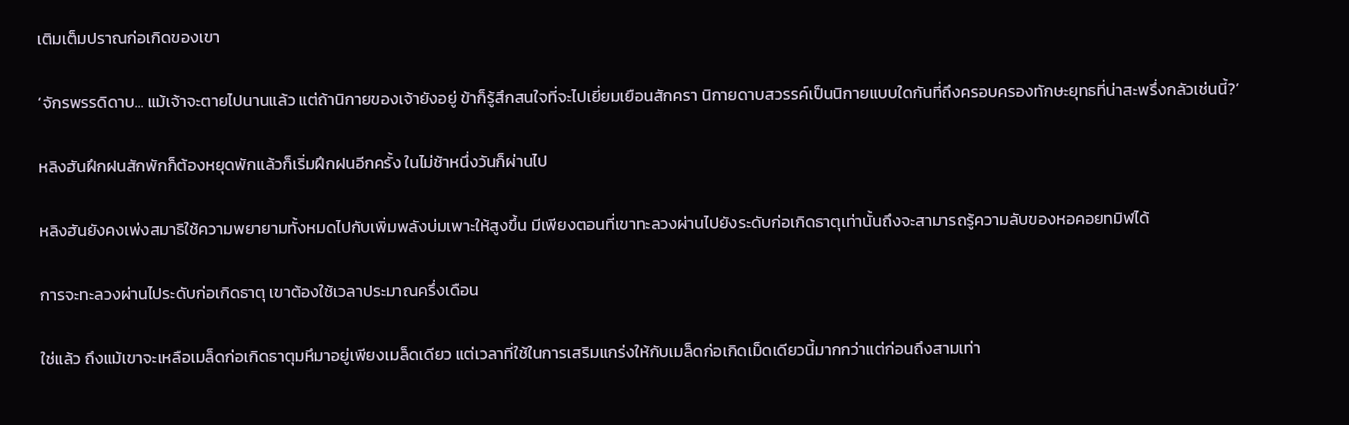เติมเต็มปราณก่อเกิดของเขา

‘จักรพรรดิดาบ... แม้เจ้าจะตายไปนานแล้ว แต่ถ้านิกายของเจ้ายังอยู่ ข้าก็รู้สึกสนใจที่จะไปเยี่ยมเยือนสักครา นิกายดาบสวรรค์เป็นนิกายแบบใดกันที่ถึงครอบครองทักษะยุทธที่น่าสะพรึ่งกลัวเช่นนี้?’

หลิงฮันฝึกฝนสักพักก็ต้องหยุดพักแล้วก็เริ่มฝึกฝนอีกครั้ง ในไม่ช้าหนึ่งวันก็ผ่านไป

หลิงฮันยังคงเพ่งสมาธิใช้ความพยายามทั้งหมดไปกับเพิ่มพลังบ่มเพาะให้สูงขึ้น มีเพียงตอนที่เขาทะลวงผ่านไปยังระดับก่อเกิดธาตุเท่านั้นถึงจะสามารถรู้ความลับของหอคอยทมิฬได้

การจะทะลวงผ่านไประดับก่อเกิดธาตุ เขาต้องใช้เวลาประมาณครึ่งเดือน

ใช่แล้ว ถึงแม้เขาจะเหลือเมล็ดก่อเกิดธาตุมหึมาอยู่เพียงเมล็ดเดียว แต่เวลาที่ใช้ในการเสริมแกร่งให้กับเมล็ดก่อเกิดเม็ดเดียวนี้มากกว่าแต่ก่อนถึงสามเท่า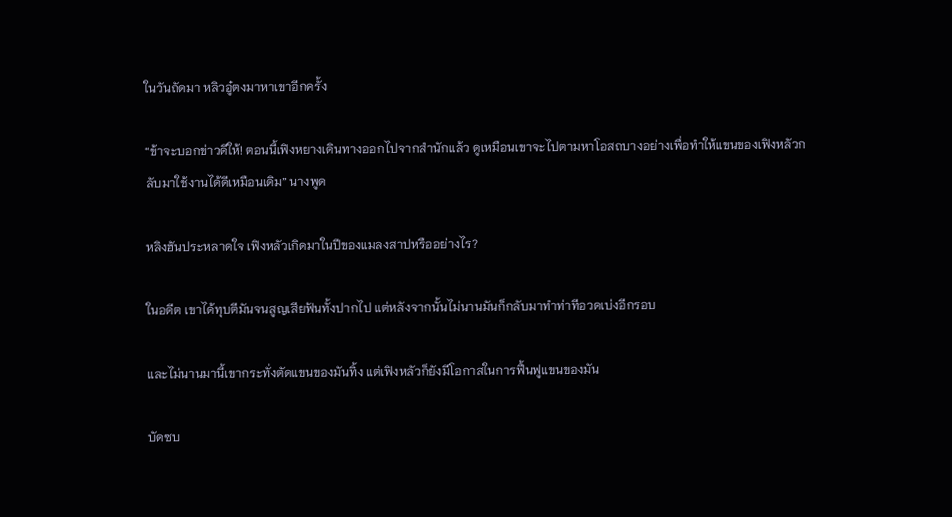ในวันถัดมา หลิวอู๋ตงมาหาเขาอีกครั้ง

“ข้าจะบอกข่าวดีให้! ตอนนี้เฟิงหยางเดินทางออกไปจากสำนักแล้ว ดูเหมือนเขาจะไปตามหาโอสถบางอย่างเพื่อทำให้แขนของเฟิงหลัวกลับมาใช้งานได้ดีเหมือนเดิม” นางพูด

หลิงฮันประหลาดใจ เฟิงหลัวเกิดมาในปีของแมลงสาปหรืออย่างไร?

ในอดีต เขาได้ทุบตีมันจนสูญเสียฟันทั้งปากไป แต่หลังจากนั้นไม่นานมันก็กลับมาทำท่าทีอวดเบ่งอีกรอบ

และไม่นานมานี้เขากระทั่งตัดแขนของมันทิ้ง แต่เฟิงหลัวก็ยังมีโอกาสในการฟื้นฟูแขนของมัน

บัดซบ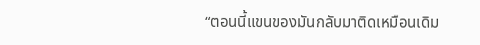“ตอนนี้แขนของมันกลับมาติดเหมือนเดิม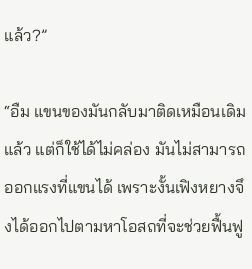แล้ว?”

“อืม แขนของมันกลับมาติดเหมือนเดิมแล้ว แต่ก็ใช้ได้ไม่คล่อง มันไม่สามารถออกแรงที่แขนได้ เพราะงั้นเฟิงหยางจึงได้ออกไปตามหาโอสถที่จะช่วยฟื้นฟู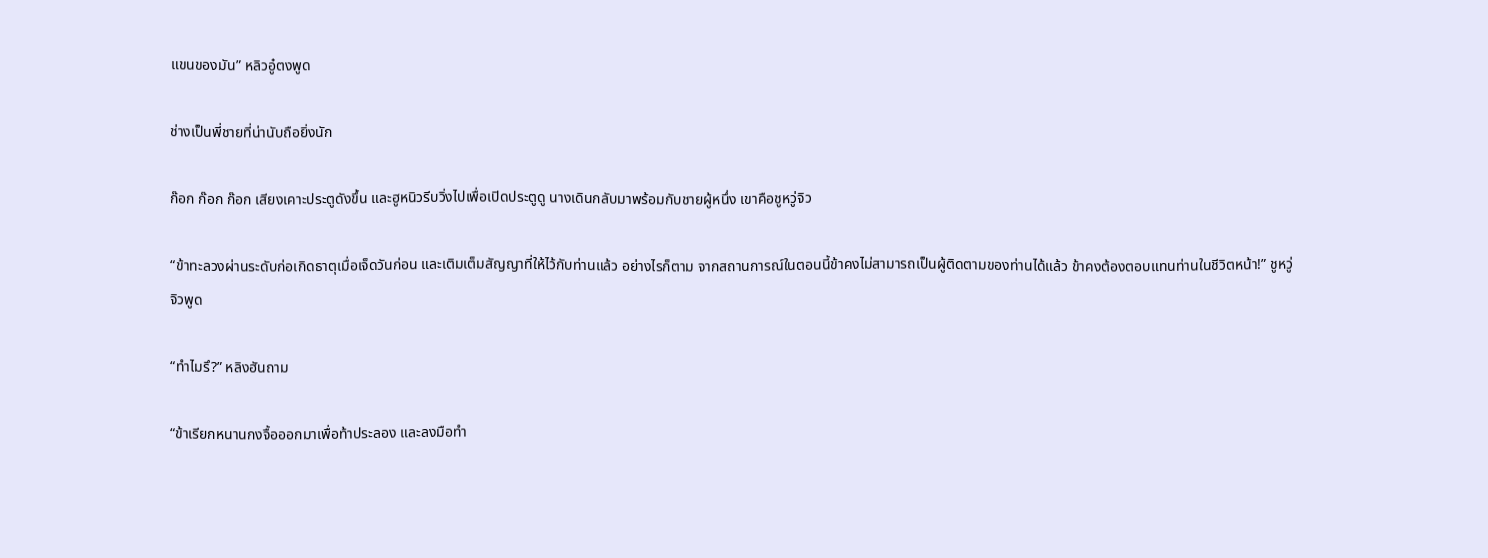แขนของมัน” หลิวอู๋ตงพูด

ช่างเป็นพี่ชายที่น่านับถือยิ่งนัก

ก๊อก ก๊อก ก๊อก เสียงเคาะประตูดังขึ้น และฮูหนิวรีบวิ่งไปเพื่อเปิดประตูดู นางเดินกลับมาพร้อมกับชายผู้หนึ่ง เขาคือชูหวู่จิว

“ข้าทะลวงผ่านระดับก่อเกิดธาตุเมื่อเจ็ดวันก่อน และเติมเต็มสัญญาที่ให้ไว้กับท่านแล้ว อย่างไรก็ตาม จากสถานการณ์ในตอนนี้ข้าคงไม่สามารถเป็นผู้ติดตามของท่านได้แล้ว ข้าคงต้องตอบแทนท่านในชีวิตหน้า!” ชูหวู่จิวพูด

“ทำไมรึ?” หลิงฮันถาม

“ข้าเรียกหนานกงจื้อออกมาเพื่อท้าประลอง และลงมือทำ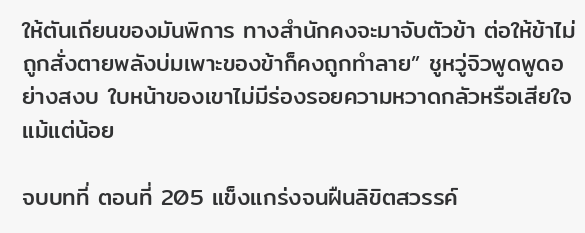ให้ตันเถียนของมันพิการ ทางสำนักคงจะมาจับตัวข้า ต่อให้ข้าไม่ถูกสั่งตายพลังบ่มเพาะของข้าก็คงถูกทำลาย” ชูหวู่จิวพูดพูดอย่างสงบ ใบหน้าของเขาไม่มีร่องรอยความหวาดกลัวหรือเสียใจแม้แต่น้อย

จบบทที่ ตอนที่ 205 แข็งแกร่งจนฝืนลิขิตสวรรค์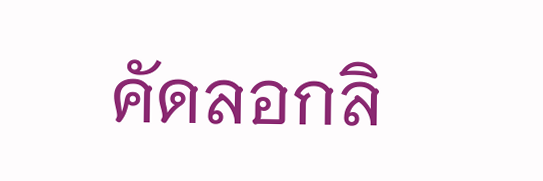คัดลอกลิ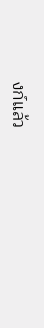งก์แล้ว